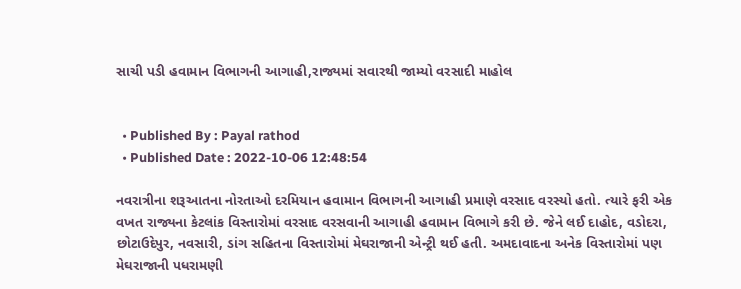સાચી પડી હવામાન વિભાગની આગાહી,રાજ્યમાં સવારથી જામ્યો વરસાદી માહોલ


  • Published By : Payal rathod
  • Published Date : 2022-10-06 12:48:54

નવરાત્રીના શરૂઆતના નોરતાઓ દરમિયાન હવામાન વિભાગની આગાહી પ્રમાણે વરસાદ વરસ્યો હતો. ત્યારે ફરી એક વખત રાજ્યના કેટલાંક વિસ્તારોમાં વરસાદ વરસવાની આગાહી હવામાન વિભાગે કરી છે. જેને લઈ દાહોદ, વડોદરા, છોટાઉદેપુર, નવસારી, ડાંગ સહિતના વિસ્તારોમાં મેઘરાજાની એન્ટ્રી થઈ હતી. અમદાવાદના અનેક વિસ્તારોમાં પણ મેઘરાજાની પધરામણી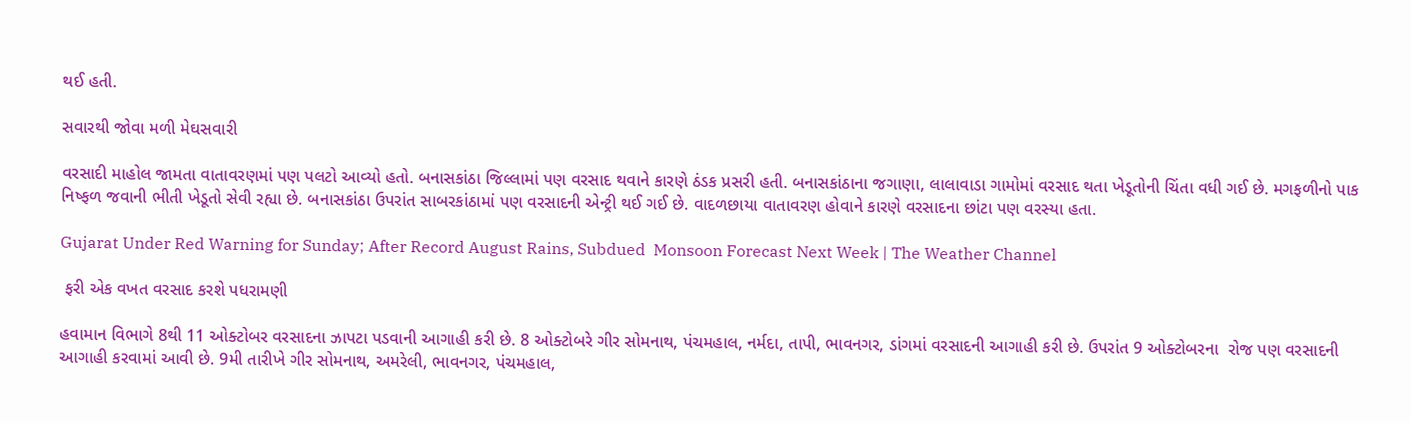થઈ હતી.

સવારથી જોવા મળી મેઘસવારી

વરસાદી માહોલ જામતા વાતાવરણમાં પણ પલટો આવ્યો હતો. બનાસકાંઠા જિલ્લામાં પણ વરસાદ થવાને કારણે ઠંડક પ્રસરી હતી. બનાસકાંઠાના જગાણા, લાલાવાડા ગામોમાં વરસાદ થતા ખેડૂતોની ચિંતા વધી ગઈ છે. મગફળીનો પાક નિષ્ફળ જવાની ભીતી ખેડૂતો સેવી રહ્યા છે. બનાસકાંઠા ઉપરાંત સાબરકાંઠામાં પણ વરસાદની એન્ટ્રી થઈ ગઈ છે. વાદળછાયા વાતાવરણ હોવાને કારણે વરસાદના છાંટા પણ વરસ્યા હતા.

Gujarat Under Red Warning for Sunday; After Record August Rains, Subdued  Monsoon Forecast Next Week | The Weather Channel

 ફરી એક વખત વરસાદ કરશે પધરામણી

હવામાન વિભાગે 8થી 11 ઓક્ટોબર વરસાદના ઝાપટા પડવાની આગાહી કરી છે. 8 ઓક્ટોબરે ગીર સોમનાથ, પંચમહાલ, નર્મદા, તાપી, ભાવનગર, ડાંગમાં વરસાદની આગાહી કરી છે. ઉપરાંત 9 ઓક્ટોબરના  રોજ પણ વરસાદની આગાહી કરવામાં આવી છે. 9મી તારીખે ગીર સોમનાથ, અમરેલી, ભાવનગર, પંચમહાલ,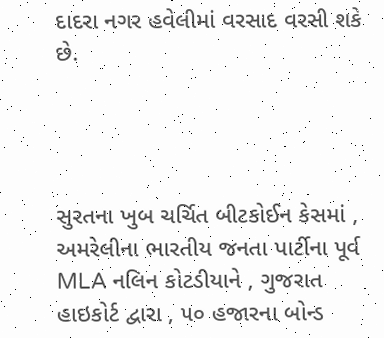દાદરા નગર હવેલીમાં વરસાદ વરસી શકે છે.




સુરતના ખુબ ચર્ચિત બીટકોઈન કેસમાં , અમરેલીના ભારતીય જનતા પાર્ટીના પૂર્વ MLA નલિન કોટડીયાને , ગુજરાત હાઇકોર્ટ દ્વારા , ૫૦ હજારના બોન્ડ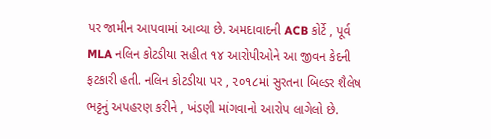પર જામીન આપવામાં આવ્યા છે. અમદાવાદની ACB કોર્ટે , પૂર્વ MLA નલિન કોટડીયા સહીત ૧૪ આરોપીઓને આ જીવન કેદની ફટકારી હતી. નલિન કોટડીયા પર , ૨૦૧૮માં સુરતના બિલ્ડર શૈલેષ ભટ્ટનું અપહરણ કરીને , ખંડણી માંગવાનો આરોપ લાગેલો છે.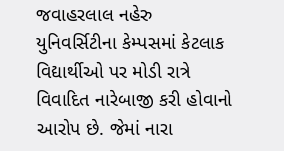જવાહરલાલ નહેરુ યુનિવર્સિટીના કેમ્પસમાં કેટલાક વિદ્યાર્થીઓ પર મોડી રાત્રે વિવાદિત નારેબાજી કરી હોવાનો આરોપ છે. જેમાં નારા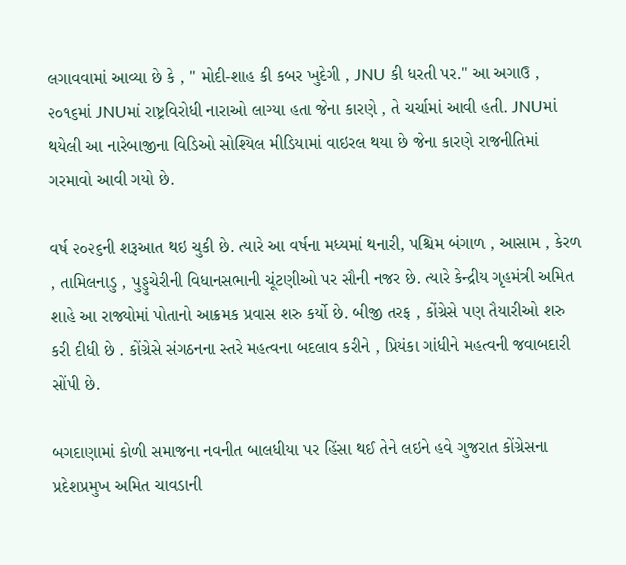લગાવવામાં આવ્યા છે કે , " મોદી-શાહ કી કબર ખુદેગી , JNU કી ધરતી પર." આ અગાઉ , ૨૦૧૬માં JNUમાં રાષ્ટ્રવિરોધી નારાઓ લાગ્યા હતા જેના કારણે , તે ચર્ચામાં આવી હતી. JNUમાં થયેલી આ નારેબાજીના વિડિઓ સોશ્યિલ મીડિયામાં વાઇરલ થયા છે જેના કારણે રાજનીતિમાં ગરમાવો આવી ગયો છે.

વર્ષ ૨૦૨૬ની શરૂઆત થઇ ચુકી છે. ત્યારે આ વર્ષના મધ્યમાં થનારી, પશ્ચિમ બંગાળ , આસામ , કેરળ , તામિલનાડુ , પુડ્ડુચેરીની વિધાનસભાની ચૂંટણીઓ પર સૌની નજર છે. ત્યારે કેન્દ્રીય ગૃહમંત્રી અમિત શાહે આ રાજ્યોમાં પોતાનો આક્રમક પ્રવાસ શરુ કર્યો છે. બીજી તરફ , કોંગ્રેસે પણ તૈયારીઓ શરુ કરી દીધી છે . કોંગ્રેસે સંગઠનના સ્તરે મહત્વના બદલાવ કરીને , પ્રિયંકા ગાંધીને મહત્વની જવાબદારી સોંપી છે.

બગદાણામાં કોળી સમાજના નવનીત બાલધીયા પર હિંસા થઈ તેને લઇને હવે ગુજરાત કોંગ્રેસના પ્રદેશપ્રમુખ અમિત ચાવડાની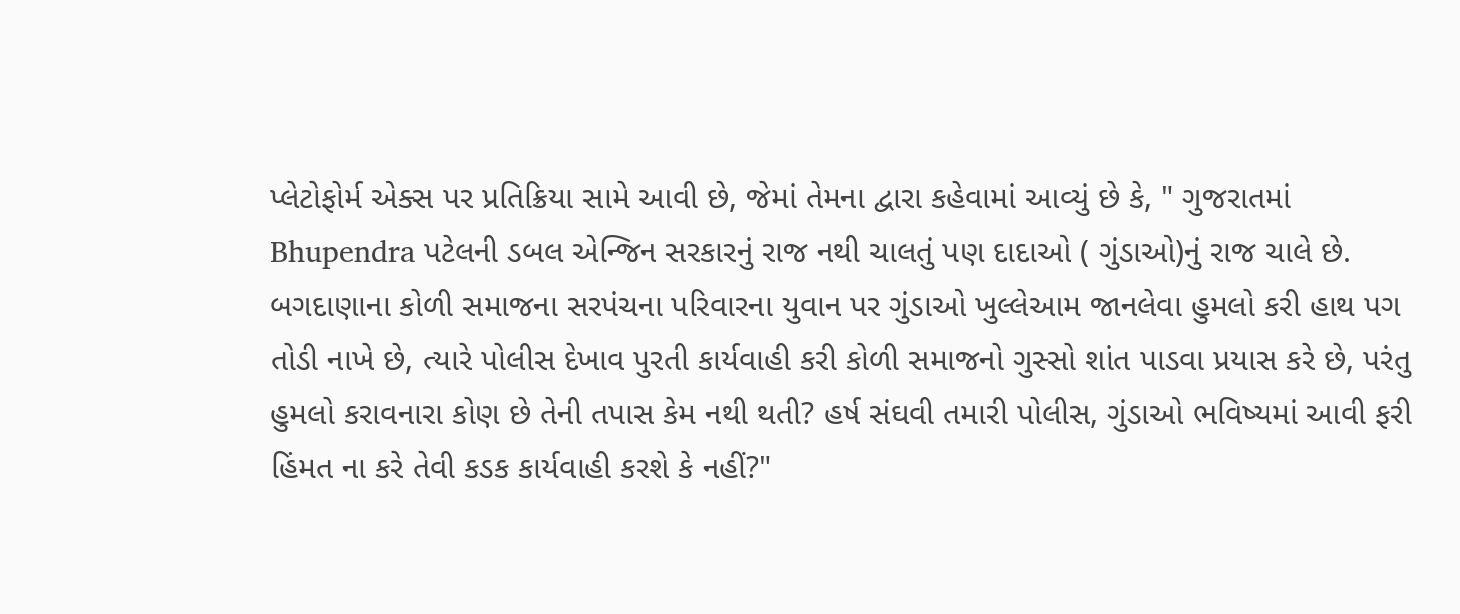પ્લેટોફોર્મ એક્સ પર પ્રતિક્રિયા સામે આવી છે, જેમાં તેમના દ્વારા કહેવામાં આવ્યું છે કે, " ગુજરાતમાં Bhupendra પટેલની ડબલ એન્જિન સરકારનું રાજ નથી ચાલતું પણ દાદાઓ ( ગુંડાઓ)નું રાજ ચાલે છે. બગદાણાના કોળી સમાજના સરપંચના પરિવારના યુવાન પર ગુંડાઓ ખુલ્લેઆમ જાનલેવા હુમલો કરી હાથ પગ તોડી નાખે છે, ત્યારે પોલીસ દેખાવ પુરતી કાર્યવાહી કરી કોળી સમાજનો ગુસ્સો શાંત પાડવા પ્રયાસ કરે છે, પરંતુ હુમલો કરાવનારા કોણ છે તેની તપાસ કેમ નથી થતી? હર્ષ સંઘવી તમારી પોલીસ, ગુંડાઓ ભવિષ્યમાં આવી ફરી હિંમત ના કરે તેવી કડક કાર્યવાહી કરશે કે નહીં?"